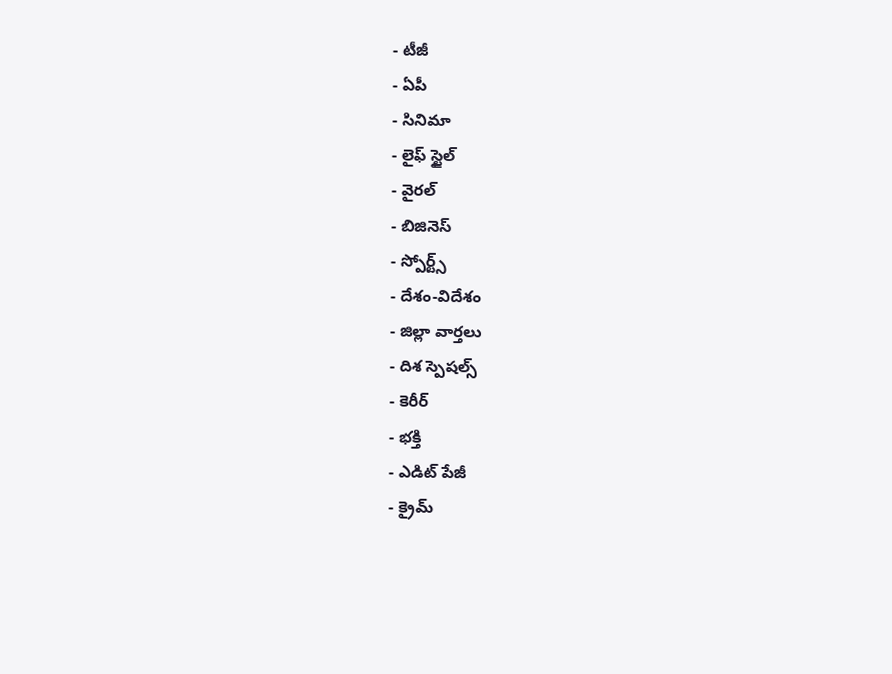- టీజీ
- ఏపీ
- సినిమా
- లైఫ్ స్టైల్
- వైరల్
- బిజినెస్
- స్పోర్ట్స్
- దేశం-విదేశం
- జిల్లా వార్తలు
- దిశ స్పెషల్స్
- కెరీర్
- భక్తి
- ఎడిట్ పేజీ
- క్రైమ్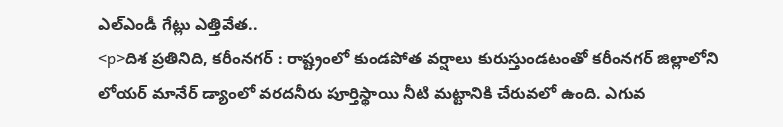ఎల్ఎండీ గేట్లు ఎత్తివేత..
<p>దిశ ప్రతినిది, కరీంనగర్ : రాష్ట్రంలో కుండపోత వర్షాలు కురుస్తుండటంతో కరీంనగర్ జిల్లాలోని లోయర్ మానేర్ డ్యాంలో వరదనీరు పూర్తిస్థాయి నీటి మట్టానికి చేరువలో ఉంది. ఎగువ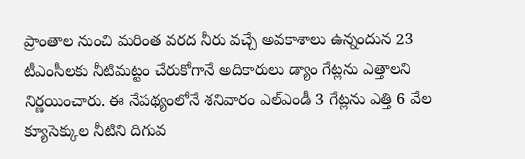ప్రాంతాల నుంచి మరింత వరద నీరు వచ్చే అవకాశాలు ఉన్నందున 23 టీఎంసీలకు నీటిమట్టం చేరుకోగానే అదికారులు డ్యాం గేట్లను ఎత్తాలని నిర్ణయించారు. ఈ నేపథ్యంలోనే శనివారం ఎల్ఎండీ 3 గేట్లను ఎత్తి 6 వేల క్యూసెక్కుల నీటిని దిగువ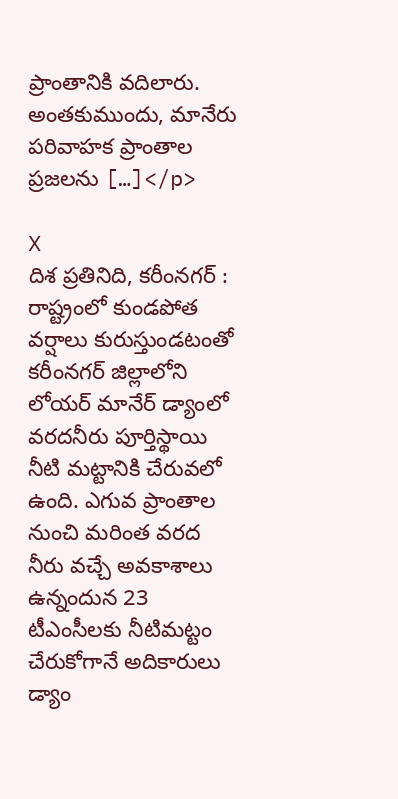ప్రాంతానికి వదిలారు. అంతకుముందు, మానేరు పరివాహక ప్రాంతాల ప్రజలను […]</p>

X
దిశ ప్రతినిది, కరీంనగర్ : రాష్ట్రంలో కుండపోత వర్షాలు కురుస్తుండటంతో కరీంనగర్ జిల్లాలోని లోయర్ మానేర్ డ్యాంలో వరదనీరు పూర్తిస్థాయి నీటి మట్టానికి చేరువలో ఉంది. ఎగువ ప్రాంతాల నుంచి మరింత వరద నీరు వచ్చే అవకాశాలు ఉన్నందున 23 టీఎంసీలకు నీటిమట్టం చేరుకోగానే అదికారులు డ్యాం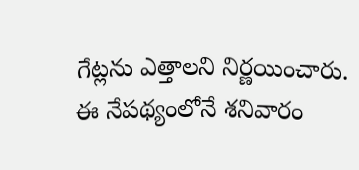గేట్లను ఎత్తాలని నిర్ణయించారు.
ఈ నేపథ్యంలోనే శనివారం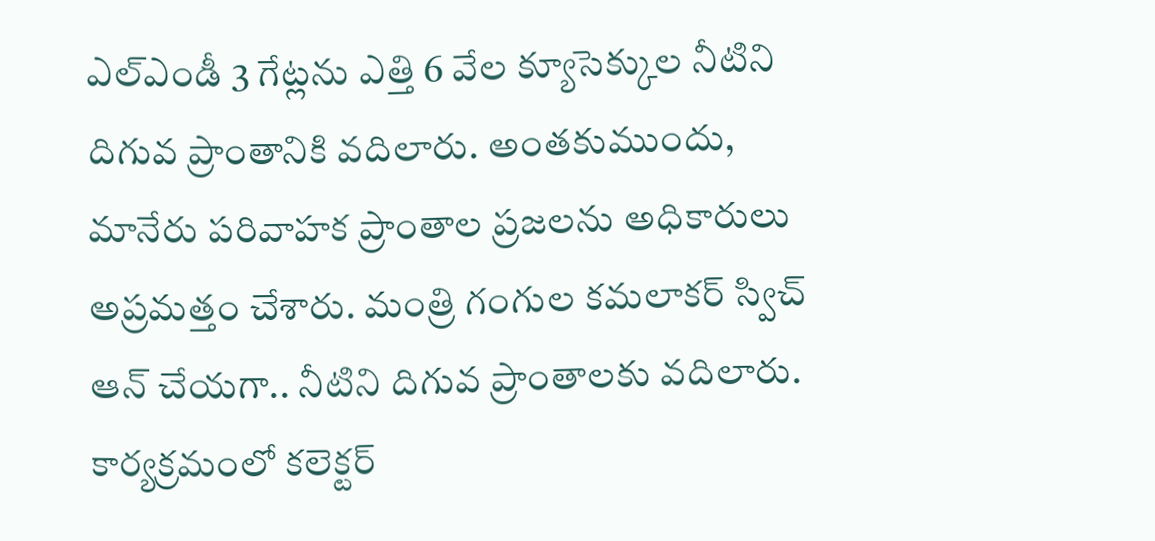ఎల్ఎండీ 3 గేట్లను ఎత్తి 6 వేల క్యూసెక్కుల నీటిని దిగువ ప్రాంతానికి వదిలారు. అంతకుముందు, మానేరు పరివాహక ప్రాంతాల ప్రజలను అధికారులు అప్రమత్తం చేశారు. మంత్రి గంగుల కమలాకర్ స్విచ్ ఆన్ చేయగా.. నీటిని దిగువ ప్రాంతాలకు వదిలారు. కార్యక్రమంలో కలెక్టర్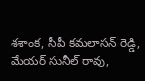శశాంక, సీపీ కమలాసన్ రెడ్డి, మేయర్ సునీల్ రావు,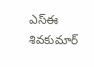ఎస్ఈ శివకుమార్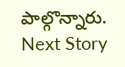పాల్గొన్నారు.
Next Story